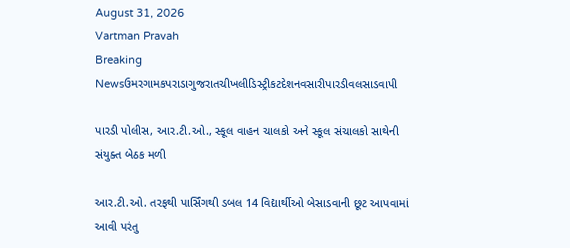August 31, 2026
Vartman Pravah
Breaking Newsઉમરગામકપરાડાગુજરાતચીખલીડિસ્ટ્રીકટદેશનવસારીપારડીવલસાડવાપી

પારડી પોલીસ, આર.ટી.ઓ., સ્‍કૂલ વાહન ચાલકો અને સ્‍કૂલ સંચાલકો સાથેની સંયુક્‍ત બેઠક મળી

આર.ટી.ઓ. તરફથી પાર્સિંગથી ડબલ 14 વિદ્યાર્થીઓ બેસાડવાની છૂટ આપવામાં આવી પરંતુ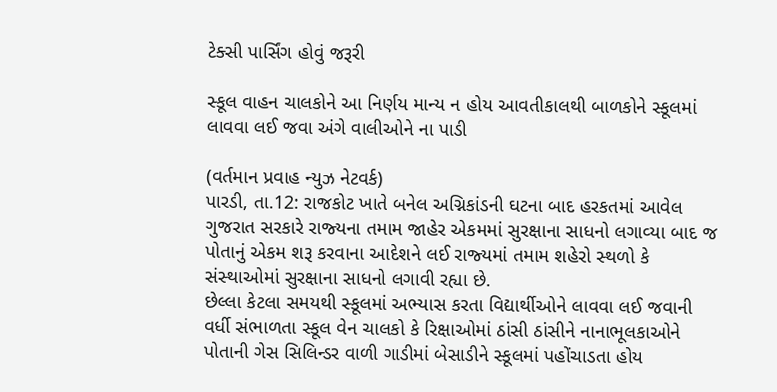ટેક્‍સી પાર્સિંગ હોવું જરૂરી

સ્‍કૂલ વાહન ચાલકોને આ નિર્ણય માન્‍ય ન હોય આવતીકાલથી બાળકોને સ્‍કૂલમાં લાવવા લઈ જવા અંગે વાલીઓને ના પાડી

(વર્તમાન પ્રવાહ ન્‍યુઝ નેટવર્ક)
પારડી, તા.12: રાજકોટ ખાતે બનેલ અગ્નિકાંડની ઘટના બાદ હરકતમાં આવેલ ગુજરાત સરકારે રાજ્‍યના તમામ જાહેર એકમમાં સુરક્ષાના સાધનો લગાવ્‍યા બાદ જ પોતાનું એકમ શરૂ કરવાના આદેશને લઈ રાજ્‍યમાં તમામ શહેરો સ્‍થળો કે સંસ્‍થાઓમાં સુરક્ષાના સાધનો લગાવી રહ્યા છે.
છેલ્લા કેટલા સમયથી સ્‍કૂલમાં અભ્‍યાસ કરતા વિદ્યાર્થીઓને લાવવા લઈ જવાની વર્ધી સંભાળતા સ્‍કૂલ વેન ચાલકો કે રિક્ષાઓમાં ઠાંસી ઠાંસીને નાનાભૂલકાઓને પોતાની ગેસ સિલિન્‍ડર વાળી ગાડીમાં બેસાડીને સ્‍કૂલમાં પહોંચાડતા હોય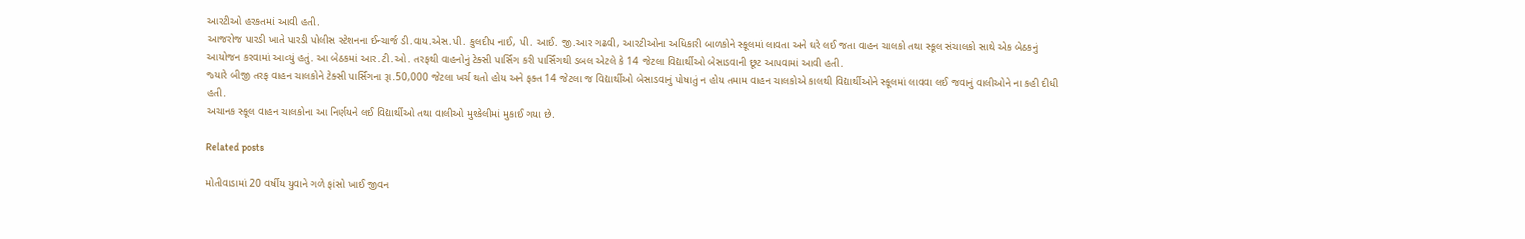આરટીઓ હરકતમાં આવી હતી.
આજરોજ પારડી ખાતે પારડી પોલીસ સ્‍ટેશનના ઈન્‍ચાર્જ ડી.વાય.એસ.પી. કુલદીપ નાઈ, પી. આઈ. જી.આર ગઢવી, આરટીઓના અધિકારી બાળકોને સ્‍કૂલમાં લાવતા અને ઘરે લઈ જતા વાહન ચાલકો તથા સ્‍કૂલ સંચાલકો સાથે એક બેઠકનું આયોજન કરવામાં આવ્‍યું હતું. આ બેઠકમાં આર.ટી.ઓ. તરફથી વાહનોનું ટેક્‍સી પાર્સિંગ કરી પાર્સિંગથી ડબલ એટલે કે 14 જેટલા વિદ્યાર્થીઓ બેસાડવાની છૂટ આપવામાં આવી હતી.
જ્‍યારે બીજી તરફ વાહન ચાલકોને ટેક્‍સી પાર્સિંગના રૂા.50,000 જેટલા ખર્ચ થતો હોય અને ફક્‍ત 14 જેટલા જ વિદ્યાર્થીઓ બેસાડવાનું પોષાતું ન હોય તમામ વાહન ચાલકોએ કાલથી વિદ્યાર્થીઓને સ્‍કૂલમાં લાવવા લઈ જવાનું વાલીઓને ના કહી દીધી હતી.
અચાનક સ્‍કૂલ વાહન ચાલકોના આ નિર્ણયને લઈ વિદ્યાર્થીઓ તથા વાલીઓ મુશ્‍કેલીમાં મુકાઈ ગયા છે.

Related posts

મોતીવાડામાં 20 વર્ષીય યુવાને ગળે ફાંસો ખાઈ જીવન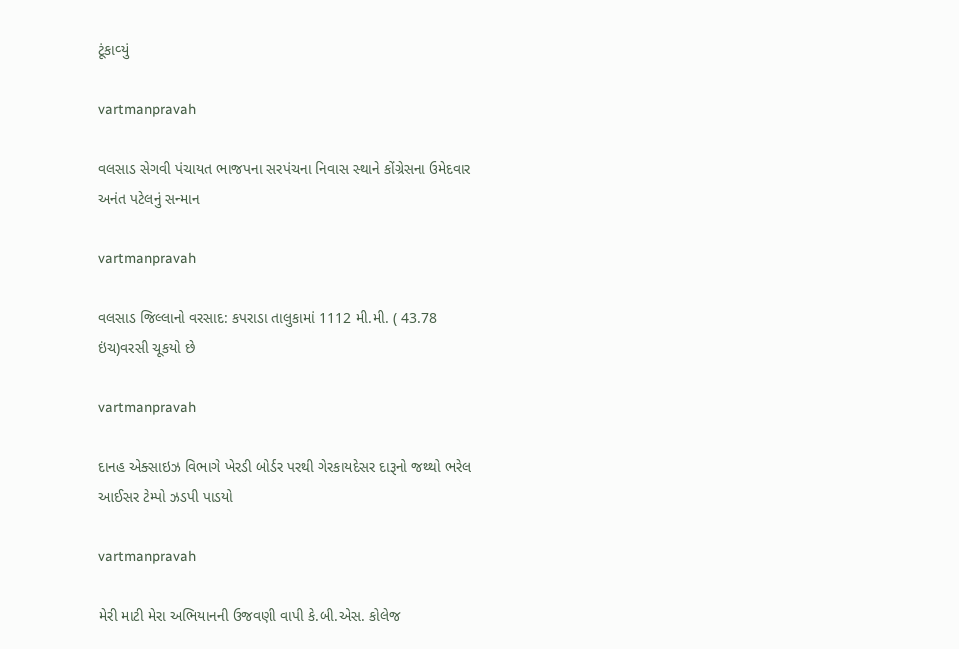ટૂંકાવ્‍યું

vartmanpravah

વલસાડ સેગવી પંચાયત ભાજપના સરપંચના નિવાસ સ્‍થાને કોંગ્રેસના ઉમેદવાર અનંત પટેલનું સન્‍માન

vartmanpravah

વલસાડ જિલ્લાનો વરસાદ: કપરાડા તાલુકામાં 1112 મી.મી. ( 43.78 ઇંચ)વરસી ચૂકયો છે

vartmanpravah

દાનહ એક્‍સાઇઝ વિભાગે ખેરડી બોર્ડર પરથી ગેરકાયદેસર દારૂનો જથ્‍થો ભરેલ આઈસર ટેમ્‍પો ઝડપી પાડયો

vartmanpravah

મેરી માટી મેરા અભિયાનની ઉજવણી વાપી કે.બી.એસ. કોલેજ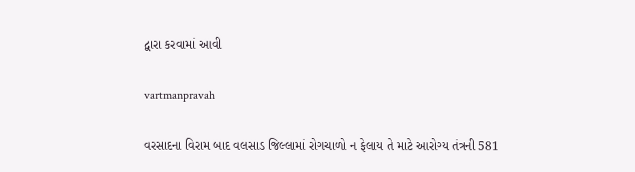દ્વારા કરવામાં આવી

vartmanpravah

વરસાદના વિરામ બાદ વલસાડ જિલ્લામાં રોગચાળો ન ફેલાય તે માટે આરોગ્‍ય તંત્રની 581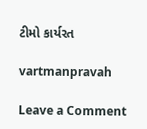ટીમો કાર્યરત

vartmanpravah

Leave a Comment